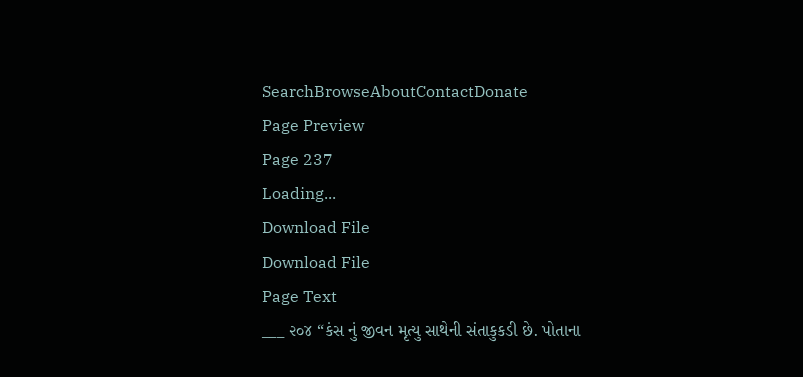SearchBrowseAboutContactDonate
Page Preview
Page 237
Loading...
Download File
Download File
Page Text
___ ૨૦૪ “કંસ નું જીવન મૃત્યુ સાથેની સંતાકુકડી છે. પોતાના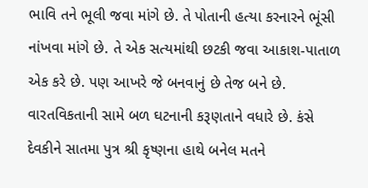ભાવિ તને ભૂલી જવા માંગે છે. તે પોતાની હત્યા કરનારને ભૂંસી નાંખવા માંગે છે. તે એક સત્યમાંથી છટકી જવા આકાશ-પાતાળ એક કરે છે. પણ આખરે જે બનવાનું છે તેજ બને છે. વારતવિકતાની સામે બળ ઘટનાની કરૂણતાને વધારે છે. કંસે દેવકીને સાતમા પુત્ર શ્રી કૃષ્ણના હાથે બનેલ મતને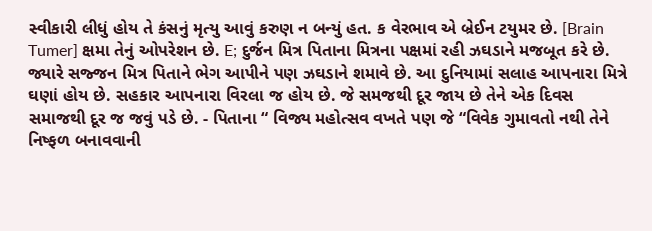સ્વીકારી લીધું હોય તે કંસનું મૃત્યુ આવું કરુણ ન બન્યું હત. ક વેરભાવ એ બ્રેઈન ટયુમર છે. [Brain Tumer] ક્ષમા તેનું ઓપરેશન છે. E; દુર્જન મિત્ર પિતાના મિત્રના પક્ષમાં રહી ઝઘડાને મજબૂત કરે છે. જ્યારે સજ્જન મિત્ર પિતાને ભેગ આપીને પણ ઝઘડાને શમાવે છે. આ દુનિયામાં સલાહ આપનારા મિત્રે ઘણાં હોય છે. સહકાર આપનારા વિરલા જ હોય છે. જે સમજથી દૂર જાય છે તેને એક દિવસ સમાજથી દૂર જ જવું પડે છે. - પિતાના “ વિજ્ય મહોત્સવ વખતે પણ જે “વિવેક ગુમાવતો નથી તેને નિષ્ફળ બનાવવાની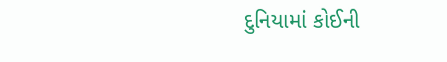દુનિયામાં કોઈની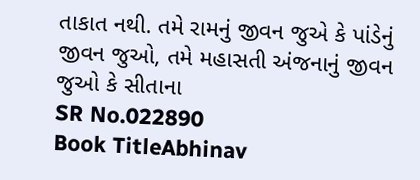તાકાત નથી. તમે રામનું જીવન જુએ કે પાંડેનું જીવન જુઓ, તમે મહાસતી અંજનાનું જીવન જુઓ કે સીતાના
SR No.022890
Book TitleAbhinav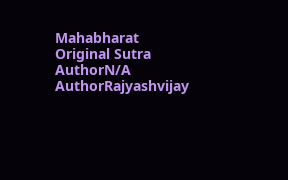Mahabharat
Original Sutra AuthorN/A
AuthorRajyashvijay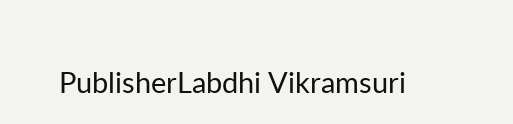PublisherLabdhi Vikramsuri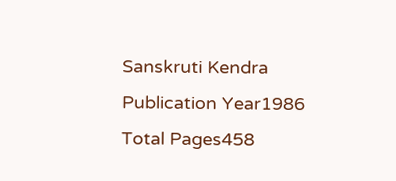Sanskruti Kendra
Publication Year1986
Total Pages458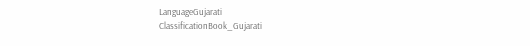LanguageGujarati
ClassificationBook_Gujarati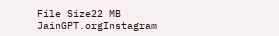File Size22 MB
JainGPT.orgInstagram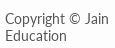Copyright © Jain Education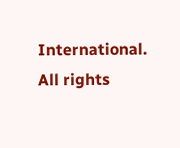International. All rights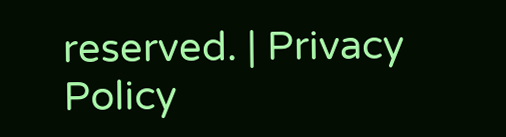reserved. | Privacy Policy